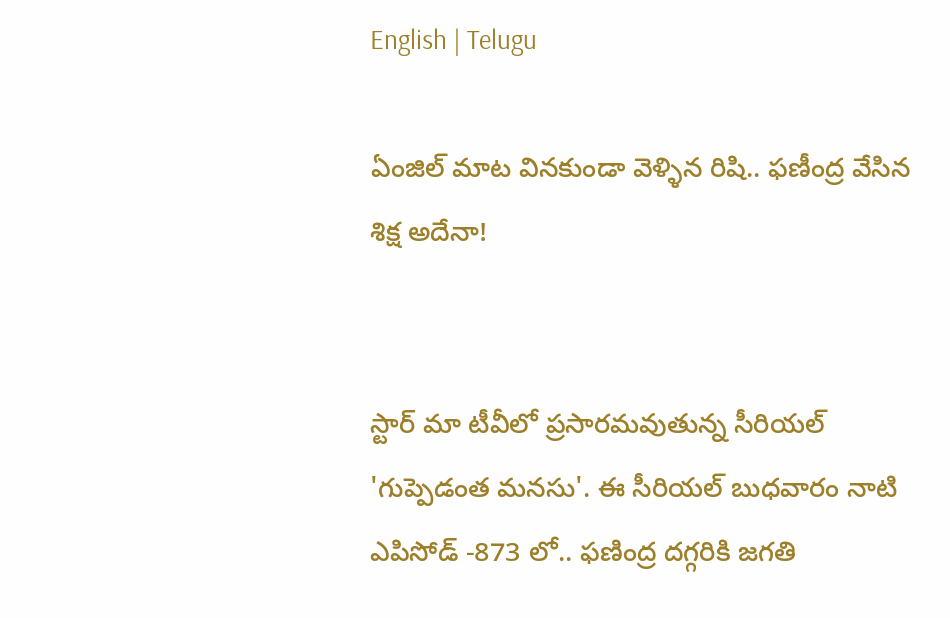English | Telugu

ఏంజిల్ మాట వినకుండా వెళ్ళిన రిషి.. ఫణీంద్ర వేసిన శిక్ష అదేనా!


స్టార్ మా టీవీలో ప్రసారమవుతున్న సీరియల్ 'గుప్పెడంత మనసు'. ఈ సీరియల్ బుధవారం నాటి ఎపిసోడ్ -873 లో.. ఫణింద్ర దగ్గరికి జగతి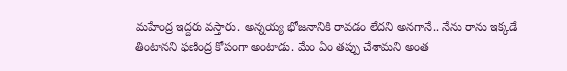మహేంద్ర ఇద్దరు వస్తారు. అన్నయ్య భోజనానికి రావడం లేదని అనగానే.. నేను రాను ఇక్కడే తింటానని ఫణింద్ర కోపంగా అంటాడు. మేం ఏం తప్పు చేశామని అంత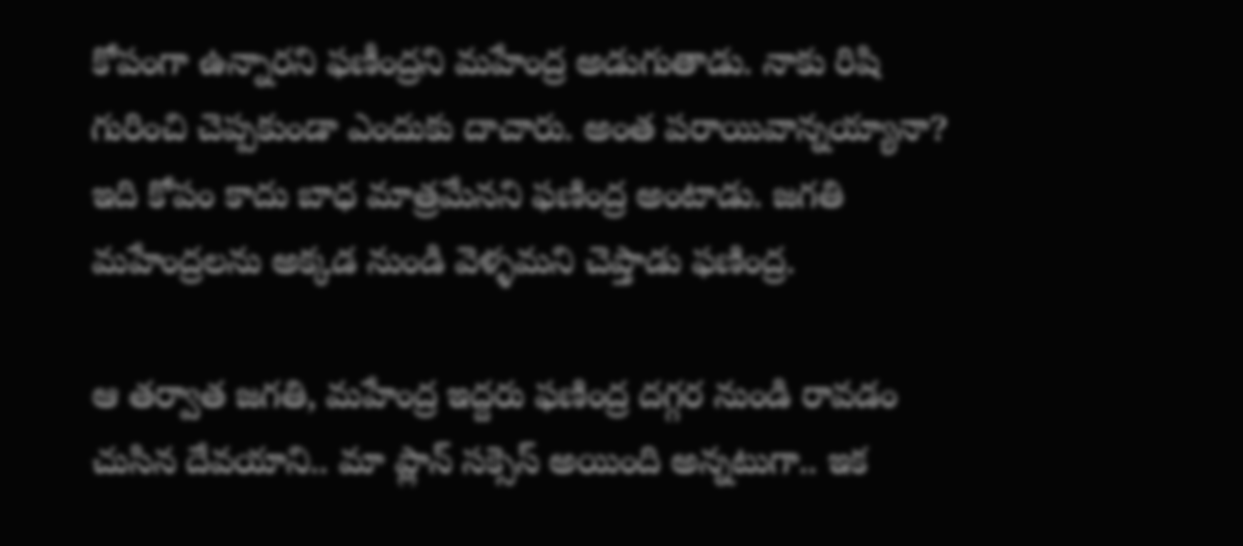కోపంగా ఉన్నారని ఫణీంద్రని మహేంద్ర అడుగుతాడు. నాకు రిషి గురించి చెప్పకుండా ఎందుకు దాచారు. అంత పరాయివాన్నయ్యానా? ఇది కోపం కాదు బాధ మాత్రమేనని ఫణింద్ర అంటాడు. జగతి మహేంద్రలను అక్కడ నుండి వెళ్ళమని చెప్తాడు ఫణింద్ర.

ఆ తర్వాత జగతి, మహేంద్ర ఇద్దరు ఫణింద్ర దగ్గర నుండి రావడం చుసిన దేవయాని.. మా ప్లాన్ సక్సెస్ అయింది అన్నటుగా.. ఇక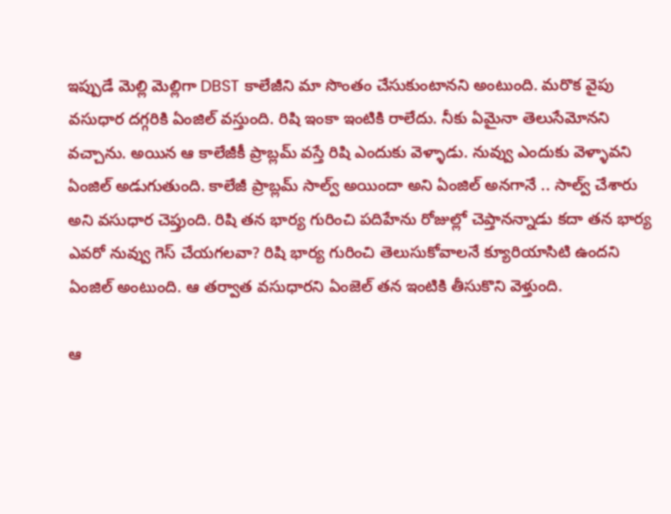ఇప్పుడే మెల్లి మెల్లిగా DBST కాలేజీని మా సొంతం చేసుకుంటానని అంటుంది. మరొక వైపు వసుధార దగ్గరికి ఏంజిల్ వస్తుంది. రిషి ఇంకా ఇంటికి రాలేదు. నీకు ఏమైనా తెలుసేమోనని వచ్చాను. అయిన ఆ కాలేజీకీ ప్రాబ్లమ్ వస్తే రిషి ఎందుకు వెళ్ళాడు. నువ్వు ఎందుకు వెళ్ళావని ఏంజిల్ అడుగుతుంది. కాలేజీ ప్రాబ్లమ్ సాల్వ్ అయిందా అని ఏంజిల్ అనగానే .. సాల్వ్ చేశారు అని వసుధార చెప్తుంది. రిషి తన భార్య గురించి పదిహేను రోజుల్లో చెప్తానన్నాడు కదా తన భార్య ఎవరో నువ్వు గెస్ చేయగలవా? రిషి భార్య గురించి తెలుసుకోవాలనే క్యూరియాసిటి ఉందని ఏంజిల్ అంటుంది. ఆ తర్వాత వసుధారని ఏంజెల్ తన ఇంటికి తీసుకొని వెళ్తుంది.

ఆ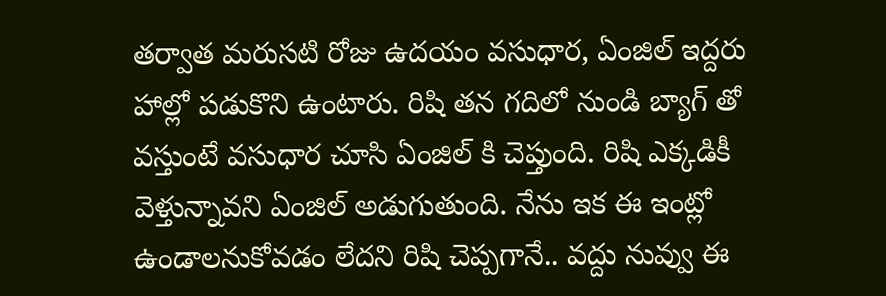తర్వాత మరుసటి రోజు ఉదయం వసుధార, ఏంజిల్ ఇద్దరు హాల్లో పడుకొని ఉంటారు. రిషి తన గదిలో నుండి బ్యాగ్ తో వస్తుంటే వసుధార చూసి ఏంజిల్ కి చెప్తుంది. రిషి ఎక్కడికీ వెళ్తున్నావని ఏంజిల్ అడుగుతుంది. నేను ఇక ఈ ఇంట్లో ఉండాలనుకోవడం లేదని రిషి చెప్పగానే.. వద్దు నువ్వు ఈ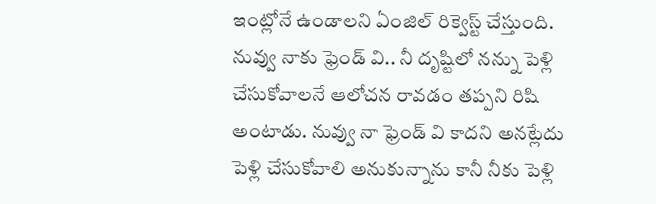ఇంట్లోనే ఉండాలని ఏంజిల్ రిక్వెస్ట్ చేస్తుంది. నువ్వు నాకు ఫ్రెండ్ వి.. నీ దృష్టిలో నన్ను పెళ్లి చేసుకోవాలనే ఆలోచన రావడం తప్పని రిషి అంటాడు. నువ్వు నా ఫ్రెండ్ వి కాదని అనట్లేదు పెళ్లి చేసుకోవాలి అనుకున్నాను కానీ నీకు పెళ్లి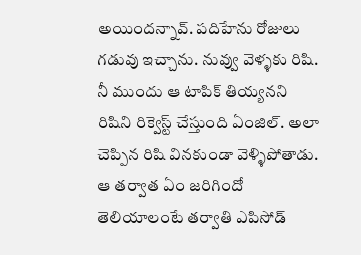అయిందన్నావ్. పదిహేను రోజులు గడువు ఇచ్చాను. నువ్వు వెళ్ళకు రిషి. నీ ముందు ఆ టాపిక్ తియ్యనని రిషిని రిక్వెస్ట్ చేస్తుంది ఏంజిల్‌. అలా చెప్పిన రిషి వినకుండా వెళ్ళిపోతాడు. ఆ తర్వాత ఏం జరిగిందో తెలియాలంటే తర్వాతి ఎపిసోడ్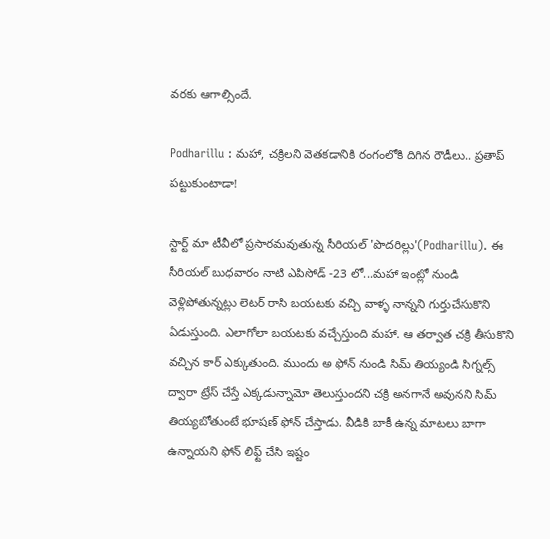వరకు ఆగాల్సిందే.

Podharillu : మహా, చక్రిలని వెతకడానికి రంగంలోకి దిగిన రౌడీలు.. ప్రతాప్ పట్టుకుంటాడా!

స్టార్ట్ మా టీవీలో ప్రసారమవుతున్న సీరియల్ 'పొదరిల్లు'(Podharillu). ఈ సీరియల్ బుధవారం నాటి ఎపిసోడ్ -23 లో...మహా ఇంట్లో నుండి వెళ్లిపోతున్నట్లు లెటర్ రాసి బయటకు వచ్చి వాళ్ళ నాన్నని గుర్తుచేసుకొని ఏడుస్తుంది. ఎలాగోలా బయటకు వచ్చేస్తుంది మహా. ఆ తర్వాత చక్రి తీసుకొని వచ్చిన కార్ ఎక్కుతుంది. ముందు అ ఫోన్ నుండి సిమ్ తియ్యండి సిగ్నల్స్ ద్వారా ట్రేస్ చేస్తే ఎక్కడున్నామో తెలుస్తుందని చక్రి అనగానే అవునని సిమ్ తియ్యబోతుంటే భూషణ్ ఫోన్ చేస్తాడు. వీడికి బాకీ ఉన్న మాటలు బాగా ఉన్నాయని ఫోన్ లిఫ్ట్ చేసి ఇష్టం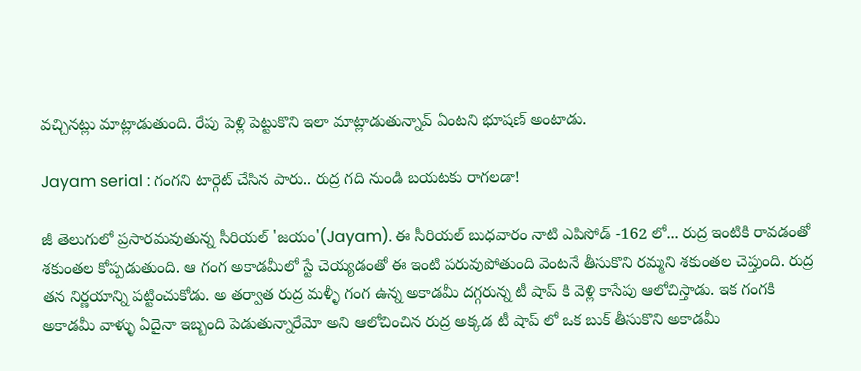వచ్చినట్లు మాట్లాడుతుంది. రేపు పెళ్లి పెట్టుకొని ఇలా మాట్లాడుతున్నావ్ ఏంటని భూషణ్ అంటాడు.

Jayam serial : గంగని టార్గెట్ చేసిన పారు.. రుద్ర గది నుండి బయటకు రాగలడా!

జీ తెలుగులో ప్రసారమవుతున్న సీరియల్ 'జయం'(Jayam). ఈ సీరియల్ బుధవారం నాటి ఎపిసోడ్ -162 లో... రుద్ర ఇంటికి రావడంతో శకుంతల కోప్పడుతుంది. ఆ గంగ అకాడమీలో స్టే చెయ్యడంతో ఈ ఇంటి పరువుపోతుంది వెంటనే తీసుకొని రమ్మని శకుంతల చెప్తుంది. రుద్ర తన నిర్ణయాన్ని పట్టించుకోడు. అ తర్వాత రుద్ర మళ్ళీ గంగ ఉన్న అకాడమీ దగ్గరున్న టీ షాప్ కి వెళ్లి కాసేపు ఆలోచిస్తాడు. ఇక గంగకి అకాడమీ వాళ్ళు ఏదైనా ఇబ్బంది పెడుతున్నారేమో అని ఆలోచించిన రుద్ర అక్కడ టీ షాప్ లో ఒక బుక్ తీసుకొని అకాడమీ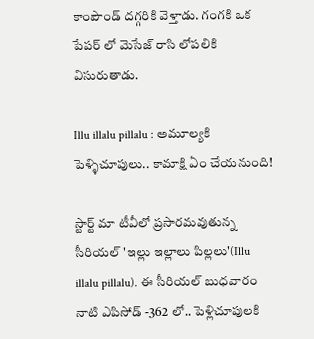కాంపౌండ్ దగ్గరికి వెళ్తాడు. గంగకి ఒక పేపర్ లో మెసేజ్ రాసి లోపలికి విసురుతాడు.

Illu illalu pillalu : అమూల్యకి పెళ్ళిచూపులు.. కామాక్షి ఏం చేయనుంది!

స్టార్ట్ మా టీవీలో ప్రసారమవుతున్న సీరియల్ 'ఇల్లు ఇల్లాలు పిల్లలు'(Illu illalu pillalu). ఈ సీరియల్ బుధవారం నాటి ఎపిసోడ్ -362 లో.. పెళ్లిచూపులకి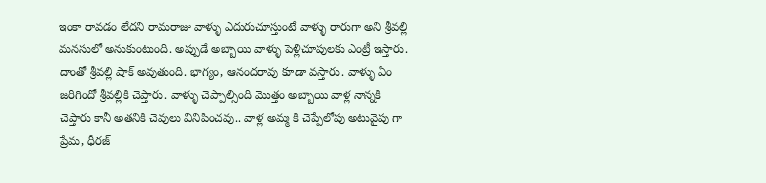ఇంకా రావడం లేదని రామరాజు వాళ్ళు ఎదురుచూస్తుంటే వాళ్ళు రారుగా అని శ్రీవల్లి మనసులో అనుకుంటుంది. అప్పుడే అబ్బాయి వాళ్ళు పెళ్లిచూపులకు ఎంట్రీ ఇస్తారు‌. దాంతో శ్రీవల్లి షాక్ అవుతుంది. భాగ్యం, ఆనందరావు కూడా వస్తారు. వాళ్ళు ఏం జరిగిందో శ్రీవల్లికి చెప్తారు. వాళ్ళు చెప్పాల్సింది మొత్తం అబ్బాయి వాళ్ల నాన్నకి చెప్తారు కానీ అతనికి చెవులు వినిపించవు.. వాళ్ల అమ్మ కి చెప్పేలోపు అటువైపు గా ప్రేమ, ధీరజ్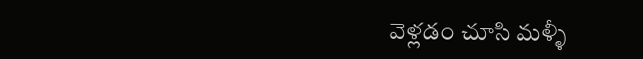వెళ్లడం చూసి మళ్ళీ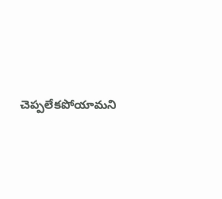చెప్పలేకపోయామని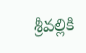శ్రీవల్లికి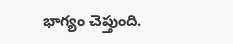భాగ్యం చెప్తుంది.